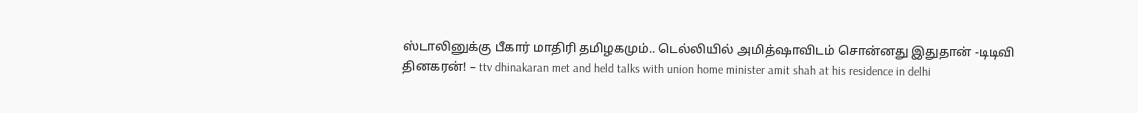ஸ்டாலினுக்கு பீகார் மாதிரி தமிழகமும்.. டெல்லியில் அமித்ஷாவிடம் சொன்னது இதுதான் -டிடிவி தினகரன்! – ttv dhinakaran met and held talks with union home minister amit shah at his residence in delhi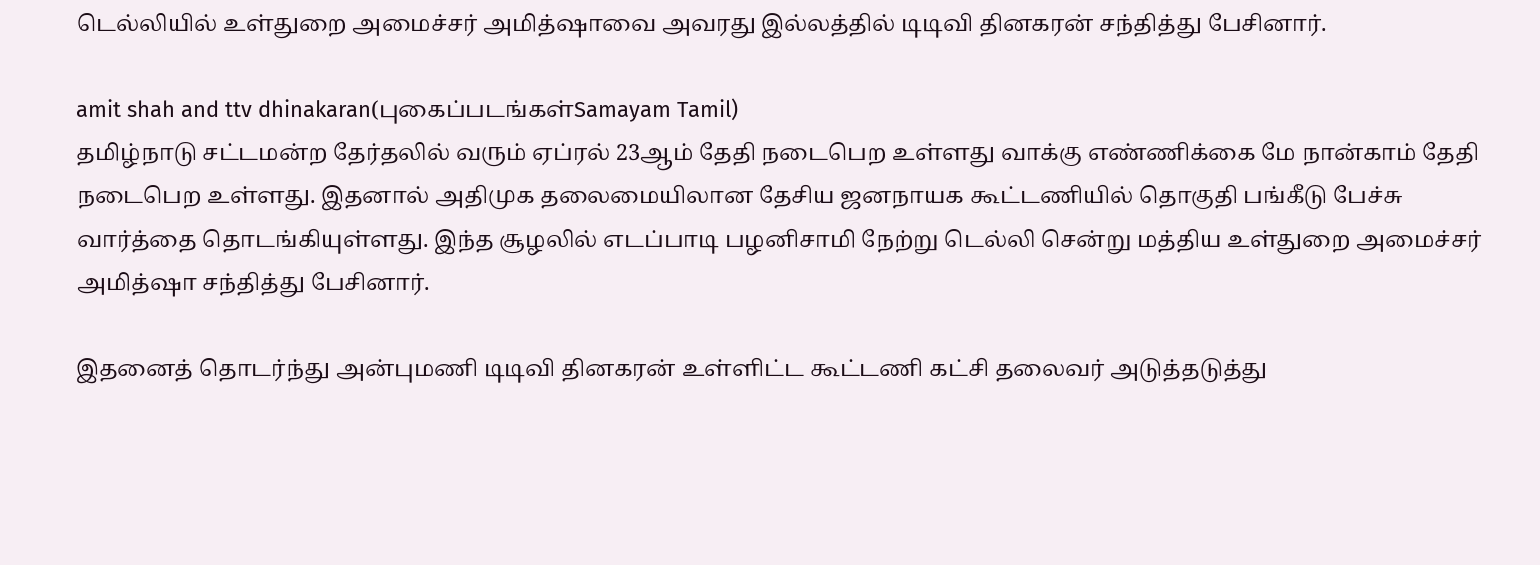டெல்லியில் உள்துறை அமைச்சர் அமித்ஷாவை அவரது இல்லத்தில் டிடிவி தினகரன் சந்தித்து பேசினார்.

amit shah and ttv dhinakaran(புகைப்படங்கள்Samayam Tamil)
தமிழ்நாடு சட்டமன்ற தேர்தலில் வரும் ஏப்ரல் 23ஆம் தேதி நடைபெற உள்ளது வாக்கு எண்ணிக்கை மே நான்காம் தேதி நடைபெற உள்ளது. இதனால் அதிமுக தலைமையிலான தேசிய ஜனநாயக கூட்டணியில் தொகுதி பங்கீடு பேச்சு வார்த்தை தொடங்கியுள்ளது. இந்த சூழலில் எடப்பாடி பழனிசாமி நேற்று டெல்லி சென்று மத்திய உள்துறை அமைச்சர் அமித்ஷா சந்தித்து பேசினார்.

இதனைத் தொடர்ந்து அன்புமணி டிடிவி தினகரன் உள்ளிட்ட கூட்டணி கட்சி தலைவர் அடுத்தடுத்து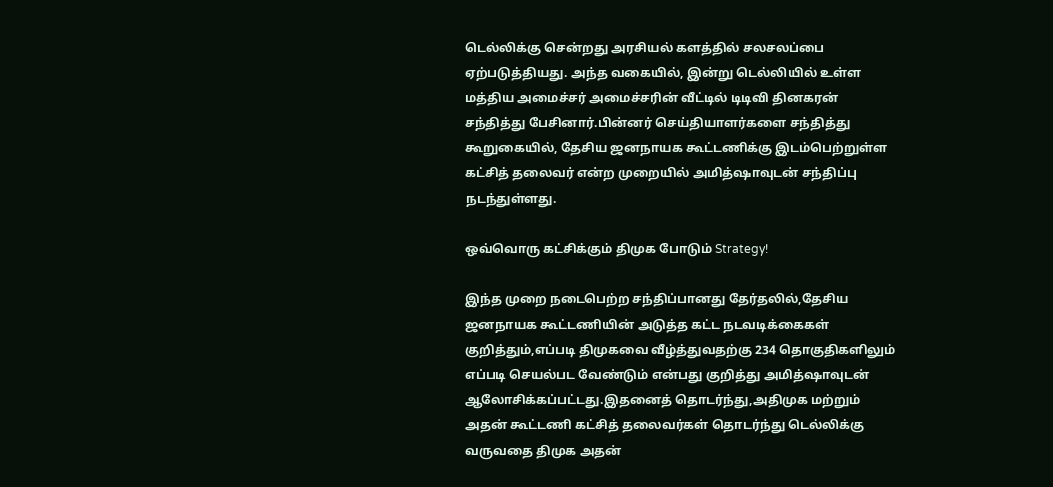டெல்லிக்கு சென்றது அரசியல் களத்தில் சலசலப்பை ஏற்படுத்தியது. அந்த வகையில், இன்று டெல்லியில் உள்ள மத்திய அமைச்சர் அமைச்சரின் வீட்டில் டிடிவி தினகரன் சந்தித்து பேசினார்.பின்னர் செய்தியாளர்களை சந்தித்து கூறுகையில், தேசிய ஜனநாயக கூட்டணிக்கு இடம்பெற்றுள்ள கட்சித் தலைவர் என்ற முறையில் அமித்ஷாவுடன் சந்திப்பு நடந்துள்ளது.

ஒவ்வொரு கட்சிக்கும் திமுக போடும் Strategy!

இந்த முறை நடைபெற்ற சந்திப்பானது தேர்தலில்,தேசிய ஜனநாயக கூட்டணியின் அடுத்த கட்ட நடவடிக்கைகள் குறித்தும்,எப்படி திமுகவை வீழ்த்துவதற்கு 234 தொகுதிகளிலும் எப்படி செயல்பட வேண்டும் என்பது குறித்து அமித்ஷாவுடன் ஆலோசிக்கப்பட்டது.இதனைத் தொடர்ந்து,அதிமுக மற்றும் அதன் கூட்டணி கட்சித் தலைவர்கள் தொடர்ந்து டெல்லிக்கு வருவதை திமுக அதன்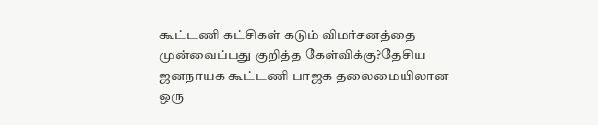கூட்டணி கட்சிகள் கடும் விமர்சனத்தை முன்வைப்பது குறித்த கேள்விக்கு?தேசிய ஜனநாயக கூட்டணி பாஜக தலைமையிலான ஒரு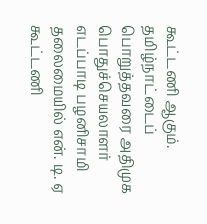கூட்டணி ஆகும்.
தமிழ்நாட்டைப் பொறுத்தவரை அதிமுக பொதுச்செயலாளர் எடப்பாடி பழனிசாமி தலைமையில் என். டி. ஏ கூட்டணி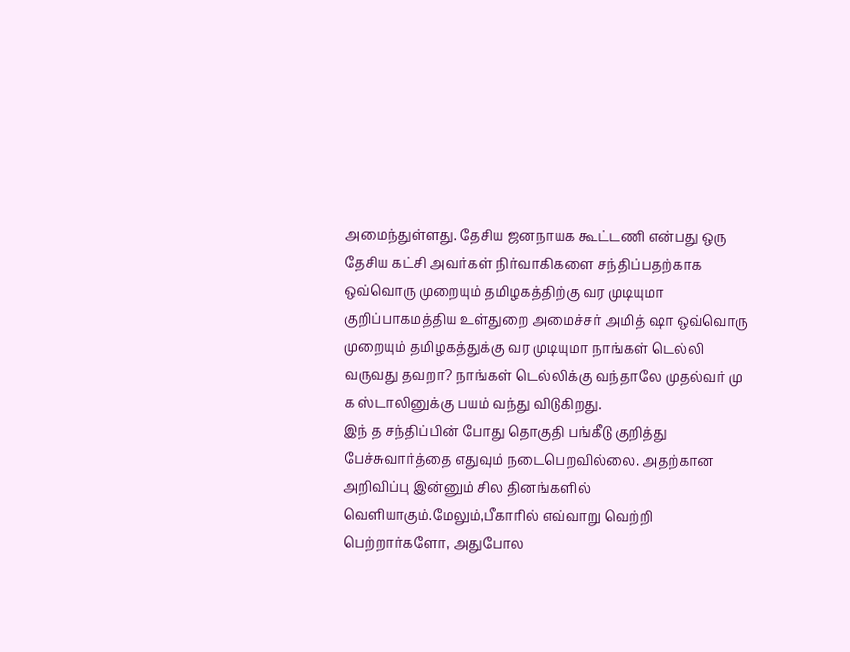அமைந்துள்ளது. தேசிய ஜனநாயக கூட்டணி என்பது ஒரு தேசிய கட்சி அவர்கள் நிர்வாகிகளை சந்திப்பதற்காக ஒவ்வொரு முறையும் தமிழகத்திற்கு வர முடியுமா குறிப்பாகமத்திய உள்துறை அமைச்சர் அமித் ஷா ஒவ்வொரு முறையும் தமிழகத்துக்கு வர முடியுமா நாங்கள் டெல்லி வருவது தவறா? நாங்கள் டெல்லிக்கு வந்தாலே முதல்வர் மு க ஸ்டாலினுக்கு பயம் வந்து விடுகிறது.
இந் த சந்திப்பின் போது தொகுதி பங்கீடு குறித்து பேச்சுவார்த்தை எதுவும் நடைபெறவில்லை. அதற்கான அறிவிப்பு இன்னும் சில தினங்களில் வெளியாகும்.மேலும்,பீகாரில் எவ்வாறு வெற்றி பெற்றார்களோ, அதுபோல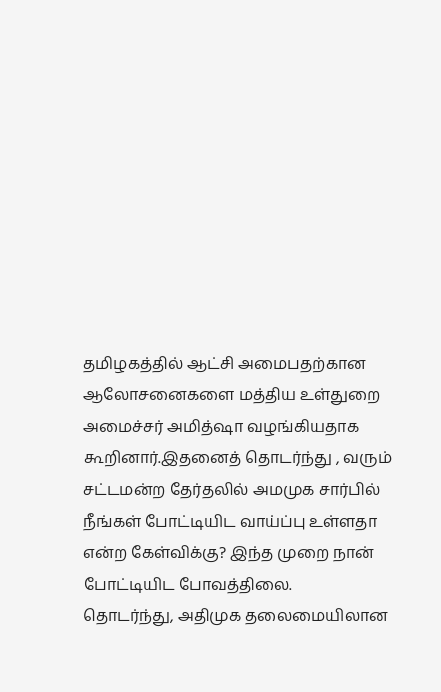தமிழகத்தில் ஆட்சி அமைபதற்கான ஆலோசனைகளை மத்திய உள்துறை அமைச்சர் அமித்ஷா வழங்கியதாக கூறினார்.இதனைத் தொடர்ந்து , வரும் சட்டமன்ற தேர்தலில் அமமுக சார்பில் நீங்கள் போட்டியிட வாய்ப்பு உள்ளதா என்ற கேள்விக்கு? இந்த முறை நான் போட்டியிட போவத்திலை.
தொடர்ந்து, அதிமுக தலைமையிலான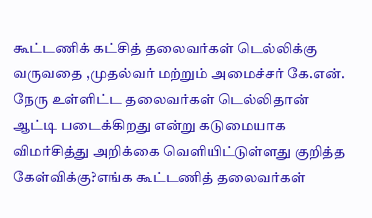கூட்டணிக் கட்சித் தலைவர்கள் டெல்லிக்கு வருவதை ,முதல்வர் மற்றும் அமைச்சர் கே.என். நேரு உள்ளிட்ட தலைவர்கள் டெல்லிதான் ஆட்டி படைக்கிறது என்று கடுமையாக விமர்சித்து அறிக்கை வெளியிட்டுள்ளது குறித்த கேள்விக்கு?எங்க கூட்டணித் தலைவர்கள்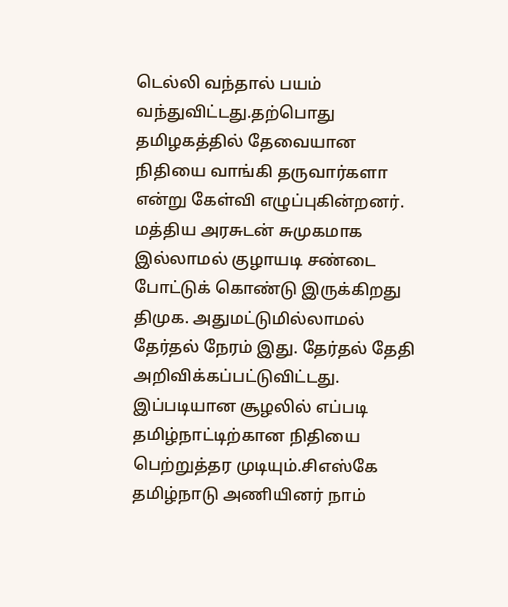டெல்லி வந்தால் பயம் வந்துவிட்டது.தற்பொது தமிழகத்தில் தேவையான நிதியை வாங்கி தருவார்களா என்று கேள்வி எழுப்புகின்றனர்.
மத்திய அரசுடன் சுமுகமாக இல்லாமல் குழாயடி சண்டை போட்டுக் கொண்டு இருக்கிறது திமுக. அதுமட்டுமில்லாமல் தேர்தல் நேரம் இது. தேர்தல் தேதி அறிவிக்கப்பட்டுவிட்டது. இப்படியான சூழலில் எப்படி தமிழ்நாட்டிற்கான நிதியை பெற்றுத்தர முடியும்.சிஎஸ்கே தமிழ்நாடு அணியினர் நாம்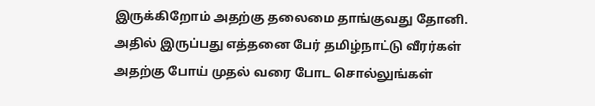இருக்கிறோம் அதற்கு தலைமை தாங்குவது தோனி. அதில் இருப்பது எத்தனை பேர் தமிழ்நாட்டு வீரர்கள் அதற்கு போய் முதல் வரை போட சொல்லுங்கள்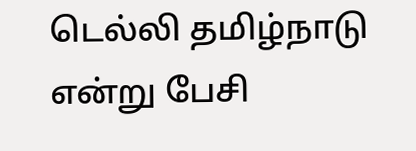டெல்லி தமிழ்நாடு என்று பேசி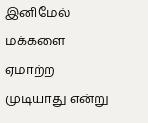இனிமேல் மக்களை ஏமாற்ற முடியாது என்று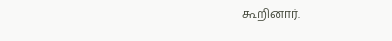கூறினார்.